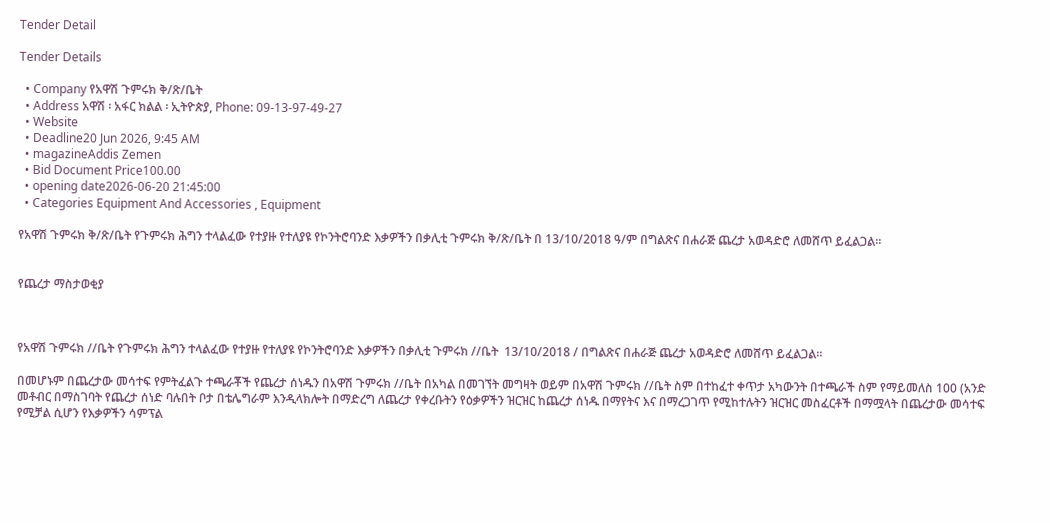Tender Detail

Tender Details

  • Company የአዋሽ ጉምሩክ ቅ/ጽ/ቤት
  • Address አዋሽ ፡ አፋር ክልል ፡ ኢትዮጵያ, Phone: 09-13-97-49-27
  • Website
  • Deadline20 Jun 2026, 9:45 AM
  • magazineAddis Zemen
  • Bid Document Price100.00
  • opening date2026-06-20 21:45:00
  • Categories Equipment And Accessories , Equipment

የአዋሽ ጉምሩክ ቅ/ጽ/ቤት የጉምሩክ ሕግን ተላልፈው የተያዙ የተለያዩ የኮንትሮባንድ እቃዎችን በቃሊቲ ጉምሩክ ቅ/ጽ/ቤት በ 13/10/2018 ዓ/ም በግልጽና በሐራጅ ጨረታ አወዳድሮ ለመሸጥ ይፈልጋል።


የጨረታ ማስታወቂያ



የአዋሽ ጉምሩክ //ቤት የጉምሩክ ሕግን ተላልፈው የተያዙ የተለያዩ የኮንትሮባንድ እቃዎችን በቃሊቲ ጉምሩክ //ቤት  13/10/2018 / በግልጽና በሐራጅ ጨረታ አወዳድሮ ለመሸጥ ይፈልጋል።

በመሆኑም በጨረታው መሳተፍ የምትፈልጉ ተጫራቾች የጨረታ ሰነዱን በአዋሽ ጉምሩክ //ቤት በአካል በመገኘት መግዛት ወይም በአዋሽ ጉምሩክ //ቤት ስም በተከፈተ ቀጥታ አካውንት በተጫራች ስም የማይመለስ 100 (አንድ መቶብር በማስገባት የጨረታ ሰነድ ባሉበት ቦታ በቴሌግራም እንዲላክሎት በማድረግ ለጨረታ የቀረቡትን የዕቃዎችን ዝርዝር ከጨረታ ሰነዱ በማየትና እና በማረጋገጥ የሚከተሉትን ዝርዝር መስፈርቶች በማሟላት በጨረታው መሳተፍ የሚቻል ሲሆን የእቃዎችን ሳምፕል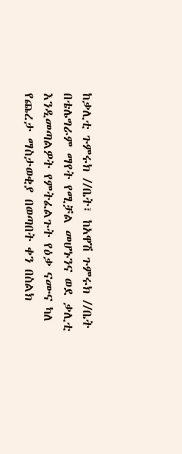ከቃሊቲ ጉምሩክ //ቤት፣ ከአዋሽ ጉምሩክ //ቤት በቴሌግራም ማየት የሚቻል መሆኑንና ወደ ቃሊቲ እንዲመጣልዎት የምትፈልጉት የዕቃ ናሙና ካለ የጨረታ ማስታወቂያ በወጣበት ቀን በስልክ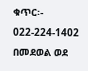ቁጥር፡- 022-224-1402 በመደወል ወደ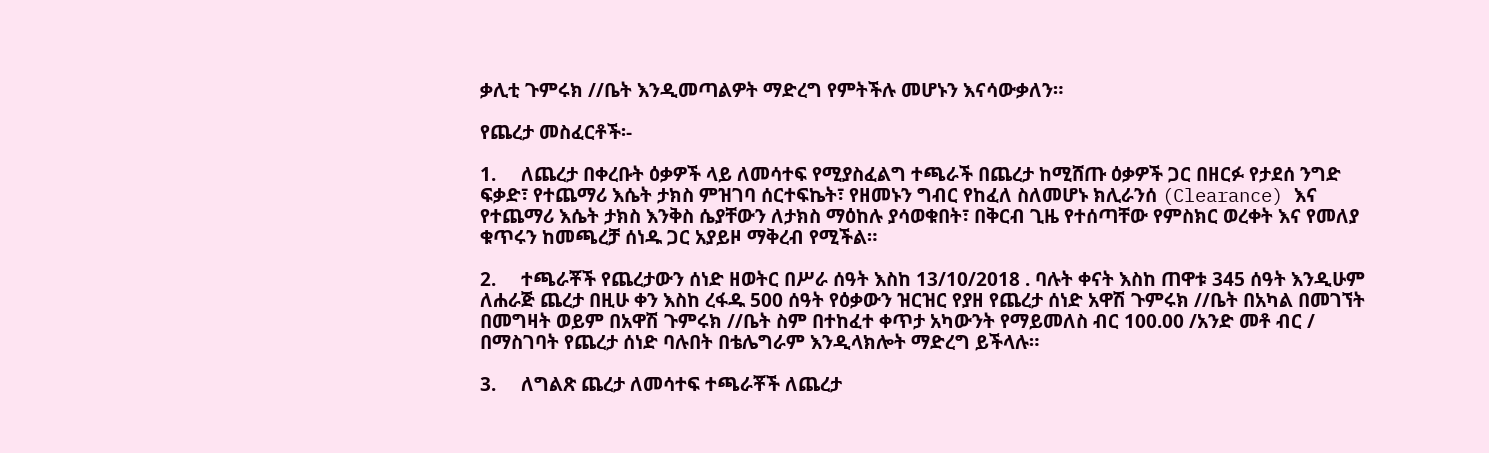ቃሊቲ ጉምሩክ //ቤት እንዲመጣልዎት ማድረግ የምትችሉ መሆኑን እናሳውቃለን።

የጨረታ መስፈርቶች፡-

1.     ለጨረታ በቀረቡት ዕቃዎች ላይ ለመሳተፍ የሚያስፈልግ ተጫራች በጨረታ ከሚሸጡ ዕቃዎች ጋር በዘርፉ የታደሰ ንግድ ፍቃድ፣ የተጨማሪ እሴት ታክስ ምዝገባ ሰርተፍኬት፣ የዘመኑን ግብር የከፈለ ስለመሆኑ ክሊራንሰ (Clearance) እና የተጨማሪ እሴት ታክስ እንቅስ ሴያቸውን ለታክስ ማዕከሉ ያሳወቁበት፣ በቅርብ ጊዜ የተሰጣቸው የምስክር ወረቀት እና የመለያ ቁጥሩን ከመጫረቻ ሰነዱ ጋር አያይዞ ማቅረብ የሚችል።

2.     ተጫራቾች የጨረታውን ሰነድ ዘወትር በሥራ ሰዓት እስከ 13/10/2018 . ባሉት ቀናት እስከ ጠዋቱ 345 ሰዓት እንዲሁም ለሐራጅ ጨረታ በዚሁ ቀን እስከ ረፋዱ 500 ሰዓት የዕቃውን ዝርዝር የያዘ የጨረታ ሰነድ አዋሽ ጉምሩክ //ቤት በአካል በመገኘት በመግዛት ወይም በአዋሽ ጉምሩክ //ቤት ስም በተከፈተ ቀጥታ አካውንት የማይመለስ ብር 100.00 /አንድ መቶ ብር / በማስገባት የጨረታ ሰነድ ባሉበት በቴሌግራም እንዲላክሎት ማድረግ ይችላሉ።

3.     ለግልጽ ጨረታ ለመሳተፍ ተጫራቾች ለጨረታ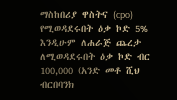ማስከበሪያ ዋስትና (cpo) የሚወዳደሩበት ዕቃ ኮድ 5% እንዲሁም ለሐራጅ ጨረታ ለሚወዳደሩበት ዕቃ ኮድ ብር 100,000 (አንድ መቶ ሺህ ብርበባንክ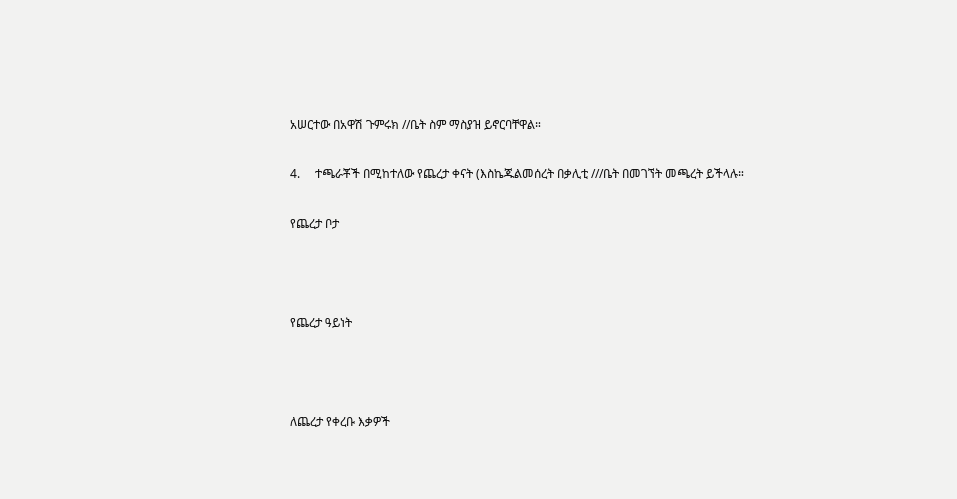አሠርተው በአዋሽ ጉምሩክ //ቤት ስም ማስያዝ ይኖርባቸዋል።

4.     ተጫራቾች በሚከተለው የጨረታ ቀናት (እስኬጁልመሰረት በቃሊቲ ///ቤት በመገኘት መጫረት ይችላሉ።

የጨረታ ቦታ



የጨረታ ዓይነት



ለጨረታ የቀረቡ እቃዎች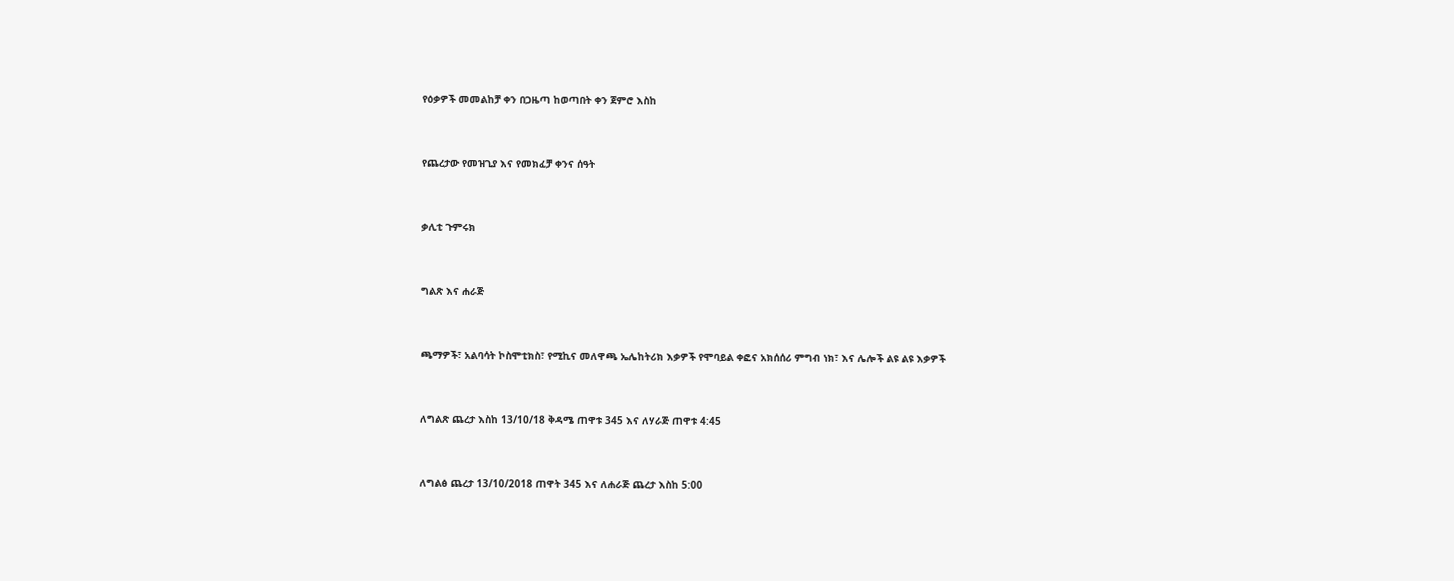የዕቃዎች መመልከቻ ቀን በጋዜጣ ከወጣበት ቀን ጀምሮ እስከ



የጨረታው የመዝጊያ እና የመክፈቻ ቀንና ሰዓት



ቃሊቲ ጉምሩክ



ግልጽ እና ሐራጅ



ጫማዎች፣ አልባሳት ኮስሞቲክስ፣ የሚኪና መለዋጫ ኤሌከትሪክ እቃዎች የሞባይል ቀፎና አክሰሰሪ ምግብ ነክ፣ እና ሌሎች ልዩ ልዩ እቃዎች



ለግልጽ ጨረታ እስከ 13/10/18 ቅዳሜ ጠዋቱ 345 እና ለሃራጅ ጠዋቱ 4:45



ለግልፅ ጨረታ 13/10/2018 ጠዋት 345 እና ለሐራጅ ጨረታ እስከ 5:00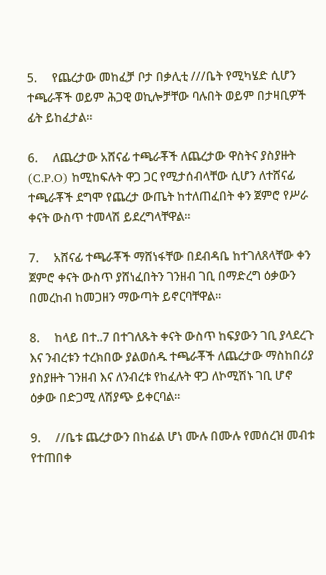5.     የጨረታው መከፈቻ ቦታ በቃሊቲ ///ቤት የሚካሄድ ሲሆን ተጫራቾች ወይም ሕጋዊ ወኪሎቻቸው ባሉበት ወይም በታዛቢዎች ፊት ይከፈታል።

6.     ለጨረታው አሸናፊ ተጫራቾች ለጨረታው ዋስትና ያስያዙት (C.P.O) ከሚከፍሉት ዋጋ ጋር የሚታሰብላቸው ሲሆን ለተሸናፊ ተጫራቾች ደግሞ የጨረታ ውጤት ከተለጠፈበት ቀን ጀምሮ የሥራ ቀናት ውስጥ ተመላሽ ይደረግላቸዋል።

7.     አሸናፊ ተጫራቾች ማሸነፋቸው በደብዳቤ ከተገለጸላቸው ቀን ጀምሮ ቀናት ውስጥ ያሸነፈበትን ገንዘብ ገቢ በማድረግ ዕቃውን በመረከብ ከመጋዘን ማውጣት ይኖርባቸዋል።

8.     ከላይ በተ..7 በተገለጹት ቀናት ውስጥ ከፍያውን ገቢ ያላደረጉ እና ንብረቱን ተረክበው ያልወሰዱ ተጫራቾች ለጨረታው ማስከበሪያ ያስያዙት ገንዘብ እና ለንብረቱ የከፈሉት ዋጋ ለኮሚሽኑ ገቢ ሆኖ ዕቃው በድጋሚ ለሽያጭ ይቀርባል።

9.     //ቤቱ ጨረታውን በከፊል ሆነ ሙሉ በሙሉ የመሰረዝ መብቱ የተጠበቀ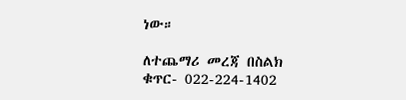ነው።

ለተጨማሪ መረጃ በስልክ ቁጥር- 022-224-1402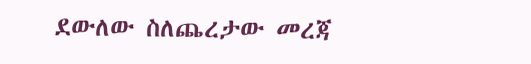ደውለው ስለጨረታው መረጃ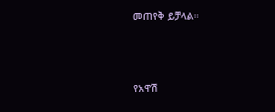መጠየቅ ይቻላል።



የአዋሽ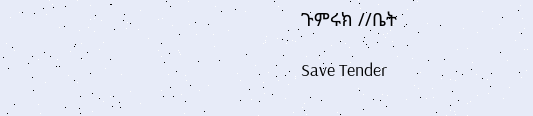ጉምሩክ //ቤት

Save Tender